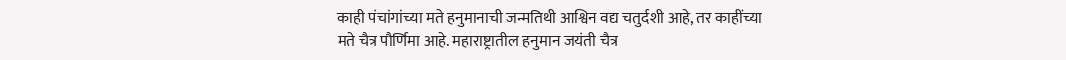काही पंचांगांच्या मते हनुमानाची जन्मतिथी आश्विन वद्य चतुर्दशी आहे, तर काहींच्या मते चैत्र पौर्णिमा आहे. महाराष्ट्रातील हनुमान जयंती चैत्र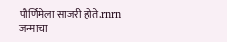पौर्णिमेला साजरी होते.rnrn जन्माचा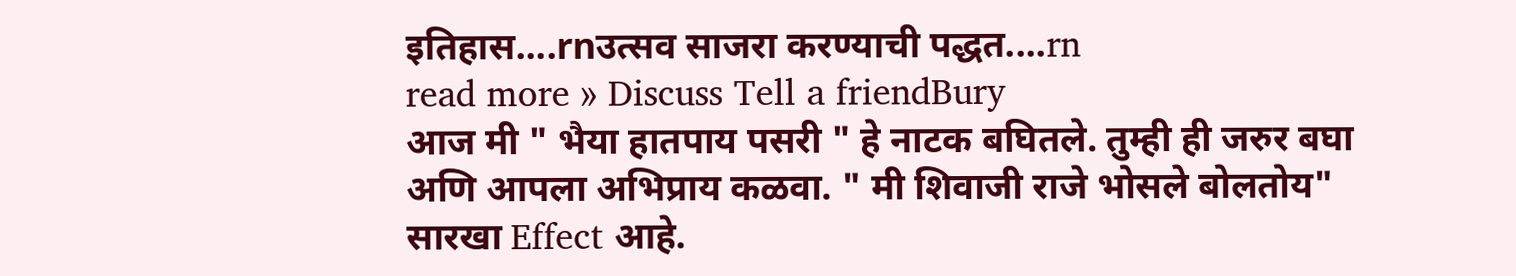इतिहास....rnउत्सव साजरा करण्याची पद्धत....rn
read more » Discuss Tell a friendBury
आज मी " भैया हातपाय पसरी " हे नाटक बघितले. तुम्ही ही जरुर बघा अणि आपला अभिप्राय कळवा. " मी शिवाजी राजे भोसले बोलतोय" सारखा Effect आहे.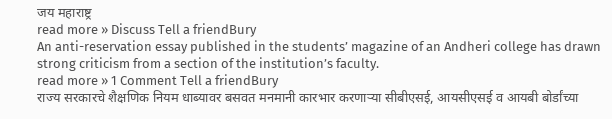जय महाराष्ट्र
read more » Discuss Tell a friendBury
An anti-reservation essay published in the students’ magazine of an Andheri college has drawn strong criticism from a section of the institution’s faculty.
read more » 1 Comment Tell a friendBury
राज्य सरकारचे शैक्षणिक नियम धाब्यावर बसवत मनमानी कारभार करणाऱ्या सीबीएसई, आयसीएसई व आयबी बोर्डांच्या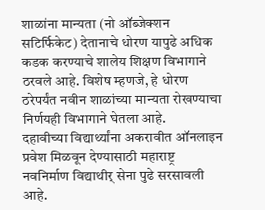शाळांना मान्यता (नो ऑब्जेक्शन सटिर्फिकेट) देतानाचे धोरण यापुढे अधिक कडक करण्याचे शालेय शिक्षण विभागाने ठरवले आहे. विशेष म्हणजे, हे धोरण ठरेपर्यंत नवीन शाळांच्या मान्यता रोखण्याचा निर्णयही विभागाने घेतला आहे.
दहावीच्या विद्यार्थ्यांना अकरावीत ऑनलाइन प्रवेश मिळवून देण्यासाठी महाराष्ट्र नवनिर्माण विद्याथीर् सेना पुढे सरसावली आहे.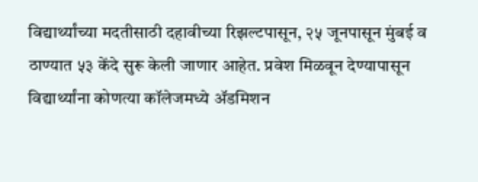विद्यार्थ्यांच्या मदतीसाठी दहावीच्या रिझल्टपासून, २५ जूनपासून मुंबई व ठाण्यात ५३ केंदे सुरू केली जाणार आहेत. प्रवेश मिळवून देण्यापासून विद्यार्थ्यांना कोणत्या कॉलेजमध्ये ॲडमिशन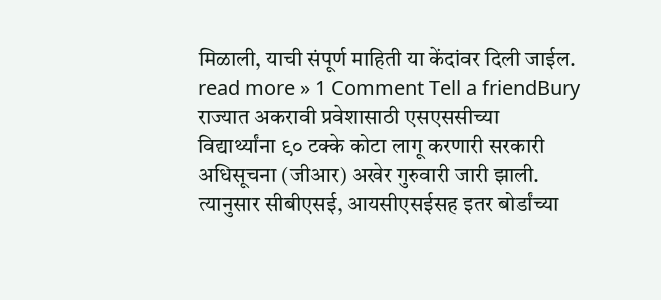मिळाली, याची संपूर्ण माहिती या केंदांवर दिली जाईल.
read more » 1 Comment Tell a friendBury
राज्यात अकरावी प्रवेशासाठी एसएससीच्या विद्यार्थ्यांना ९० टक्के कोटा लागू करणारी सरकारी अधिसूचना (जीआर) अखेर गुरुवारी जारी झाली.
त्यानुसार सीबीएसई, आयसीएसईसह इतर बोर्डांच्या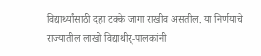विद्यार्थ्यांसाठी दहा टक्के जागा राखीव असतील. या निर्णयाचे राज्यातील लाखो विद्याथीर्-पालकांनी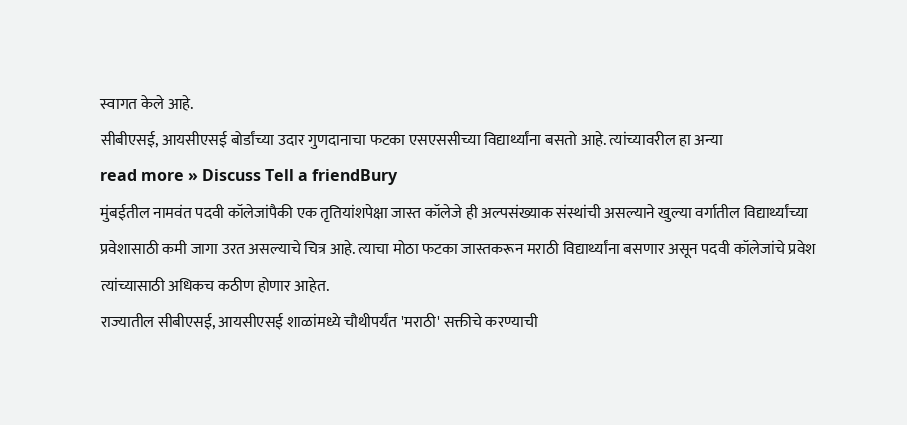स्वागत केले आहे.
सीबीएसई, आयसीएसई बोर्डांच्या उदार गुणदानाचा फटका एसएससीच्या विद्यार्थ्यांना बसतो आहे. त्यांच्यावरील हा अन्या
read more » Discuss Tell a friendBury
मुंबईतील नामवंत पदवी कॉलेजांपैकी एक तृतियांशपेक्षा जास्त कॉलेजे ही अल्पसंख्याक संस्थांची असल्याने खुल्या वर्गातील विद्यार्थ्यांच्या प्रवेशासाठी कमी जागा उरत असल्याचे चित्र आहे. त्याचा मोठा फटका जास्तकरून मराठी विद्यार्थ्यांना बसणार असून पदवी कॉलेजांचे प्रवेश त्यांच्यासाठी अधिकच कठीण होणार आहेत.
राज्यातील सीबीएसई, आयसीएसई शाळांमध्ये चौथीपर्यंत 'मराठी' सक्तीचे करण्याची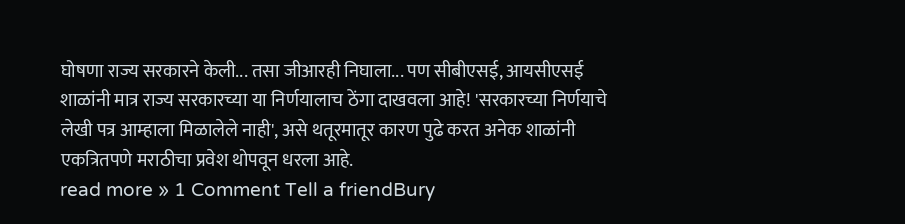घोषणा राज्य सरकारने केली... तसा जीआरही निघाला... पण सीबीएसई, आयसीएसई शाळांनी मात्र राज्य सरकारच्या या निर्णयालाच ठेंगा दाखवला आहे! 'सरकारच्या निर्णयाचे लेखी पत्र आम्हाला मिळालेले नाही', असे थतूरमातूर कारण पुढे करत अनेक शाळांनी एकत्रितपणे मराठीचा प्रवेश थोपवून धरला आहे.
read more » 1 Comment Tell a friendBury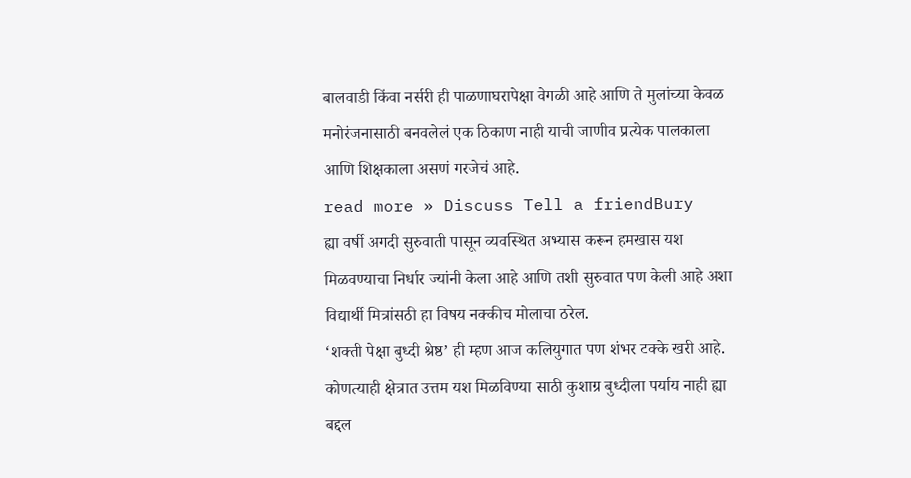बालवाडी किंवा नर्सरी ही पाळणाघरापेक्षा वेगळी आहे आणि ते मुलांच्या केवळ मनोरंजनासाठी बनवलेलं एक ठिकाण नाही याची जाणीव प्रत्येक पालकाला आणि शिक्षकाला असणं गरजेचं आहे.
read more » Discuss Tell a friendBury
ह्या वर्षी अगदी सुरुवाती पासून व्यवस्थित अभ्यास करून हमखास यश मिळवण्याचा निर्धार ज्यांनी केला आहे आणि तशी सुरुवात पण केली आहे अशा विद्यार्थी मित्रांसठी हा विषय नक्कीच मोलाचा ठरेल.
‘शक्ती पेक्षा बुध्दी श्रेष्ठ’ ही म्हण आज कलियुगात पण शंभर टक्के खरी आहे. कोणत्याही क्षेत्रात उत्तम यश मिळविण्या साठी कुशाग्र बुध्दीला पर्याय नाही ह्या बद्दल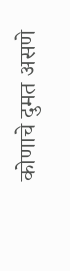कोणाचे दुमत असणे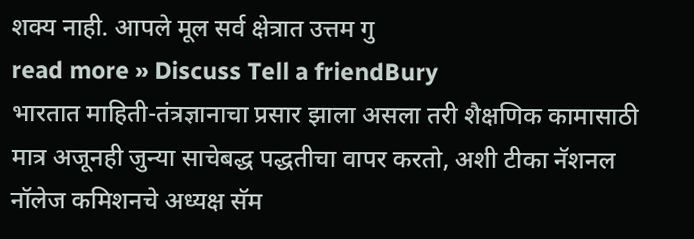शक्य नाही. आपले मूल सर्व क्षेत्रात उत्तम गु
read more » Discuss Tell a friendBury
भारतात माहिती-तंत्रज्ञानाचा प्रसार झाला असला तरी शैक्षणिक कामासाठी मात्र अजूनही जुन्या साचेबद्ध पद्धतीचा वापर करतो, अशी टीका नॅशनल नॉलेज कमिशनचे अध्यक्ष सॅम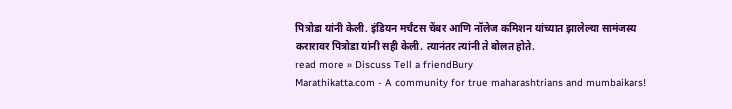पित्रोडा यांनी केली. इंडियन मर्चंटस चेंबर आणि नॉलेज कमिशन यांच्यात झालेल्या सामंजस्य करारावर पित्रोडा यांनी सही केली. त्यानंतर त्यांनी ते बोलत होते.
read more » Discuss Tell a friendBury
Marathikatta.com - A community for true maharashtrians and mumbaikars!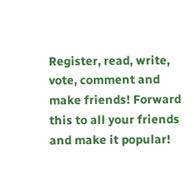Register, read, write, vote, comment and make friends! Forward this to all your friends and make it popular!